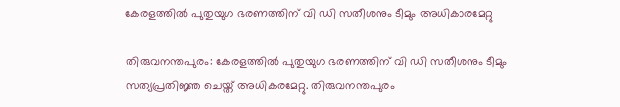കേരളത്തില്‍ പുതുയുഗ ഭരണത്തിന് വി ഡി സതീശനും ടീമും അധികാരമേറ്റു

തിരുവനന്തപുരം: കേരളത്തില്‍ പുതുയുഗ ഭരണത്തിന് വി ഡി സതീശനും ടീമും സത്യപ്രതിജ്ഞ ചെയ്ത് അധികരമേറ്റു. തിരുവനന്തപുരം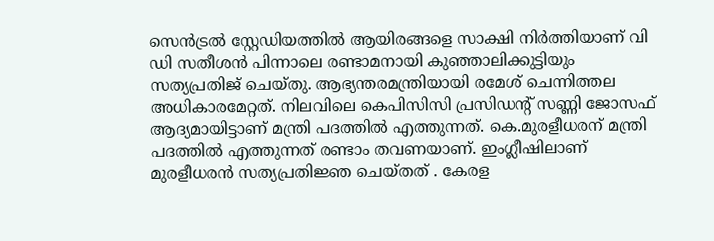സെന്‍ട്രല്‍ സ്റ്റേഡിയത്തില്‍ ആയിരങ്ങളെ സാക്ഷി നിര്‍ത്തിയാണ് വി ഡി സതീശന്‍ പിന്നാലെ രണ്ടാമനായി കുഞ്ഞാലിക്കുട്ടിയും സത്യപ്രതിജ് ചെയ്തു. ആഭ്യന്തരമന്ത്രിയായി രമേശ് ചെന്നിത്തല അധികാരമേറ്റത്. നിലവിലെ കെപിസിസി പ്രസിഡന്റ് സണ്ണി ജോസഫ് ആദ്യമായിട്ടാണ് മന്ത്രി പദത്തില്‍ എത്തുന്നത്. കെ.മുരളീധരന് മന്ത്രി പദത്തില്‍ എത്തുന്നത് രണ്ടാം തവണയാണ്. ഇംഗ്ലീഷിലാണ് മുരളീധരന്‍ സത്യപ്രതിജ്ഞ ചെയ്തത് . കേരള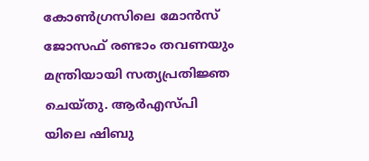കോണ്‍ഗ്രസിലെ മോന്‍സ് ജോസഫ് രണ്ടാം തവണയും മന്ത്രിയായി സത്യപ്രതിജ്ഞ ചെയ്തു. ആര്‍എസ്പി യിലെ ഷിബു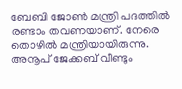ബേബി ജോണ്‍ മന്ത്രി പദത്തില്‍ രണ്ടാം തവണയാണ്. നേരെ തൊഴില്‍ മന്ത്രിയായിരുന്നു. അനൂപ് ജേക്കബ് വീണ്ടും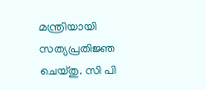മന്ത്രിയായി സത്യപ്രതിജ്ഞ ചെയ്തു. സി പി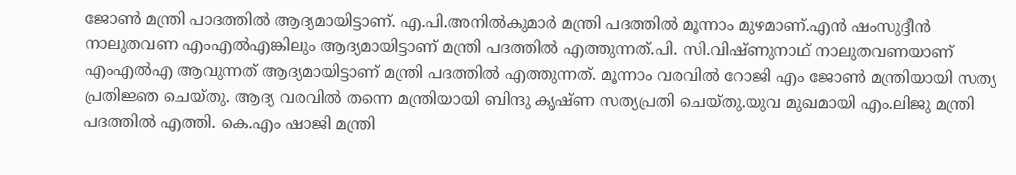ജോണ്‍ മന്ത്രി പാദത്തില്‍ ആദ്യമായിട്ടാണ്. എ.പി.അനില്‍കുമാര്‍ മന്ത്രി പദത്തില്‍ മൂന്നാം മുഴമാണ്.എന്‍ ഷംസുദ്ദീന്‍ നാലുതവണ എംഎല്‍എങ്കിലും ആദ്യമായിട്ടാണ് മന്ത്രി പദത്തില്‍ എത്തുന്നത്.പി. സി.വിഷ്ണുനാഥ് നാലുതവണയാണ് എംഎല്‍എ ആവുന്നത് ആദ്യമായിട്ടാണ് മന്ത്രി പദത്തില്‍ എത്തുന്നത്. മൂന്നാം വരവില്‍ റോജി എം ജോണ്‍ മന്ത്രിയായി സത്യ പ്രതിജ്ഞ ചെയ്തു. ആദ്യ വരവില്‍ തന്നെ മന്ത്രിയായി ബിന്ദു കൃഷ്ണ സത്യപ്രതി ചെയ്തു.യുവ മുഖമായി എം.ലിജു മന്ത്രി പദത്തില്‍ എത്തി. കെ.എം ഷാജി മന്ത്രി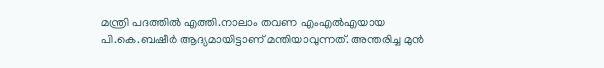മന്ത്രി പദത്തില്‍ എത്തി.നാലാം തവണ എംഎല്‍എയായ പി.കെ.ബഷീര്‍ ആദ്യമായിട്ടാണ് മന്തിയാവുന്നത്. അന്തരിച്ച മുന്‍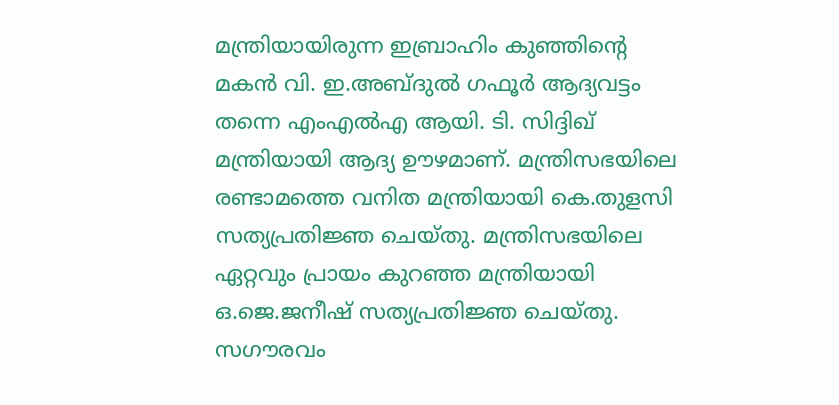മന്ത്രിയായിരുന്ന ഇബ്രാഹിം കുഞ്ഞിന്റെ മകന്‍ വി. ഇ.അബ്ദുല്‍ ഗഫൂര്‍ ആദ്യവട്ടം തന്നെ എംഎല്‍എ ആയി. ടി. സിദ്ദിഖ് മന്ത്രിയായി ആദ്യ ഊഴമാണ്. മന്ത്രിസഭയിലെ രണ്ടാമത്തെ വനിത മന്ത്രിയായി കെ.തുളസി സത്യപ്രതിജ്ഞ ചെയ്തു. മന്ത്രിസഭയിലെ ഏറ്റവും പ്രായം കുറഞ്ഞ മന്ത്രിയായി ഒ.ജെ.ജനീഷ് സത്യപ്രതിജ്ഞ ചെയ്തു. സഗൗരവം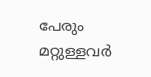പേരും മറ്റുള്ളവര്‍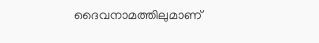ദൈവനാമത്തിലുമാണ്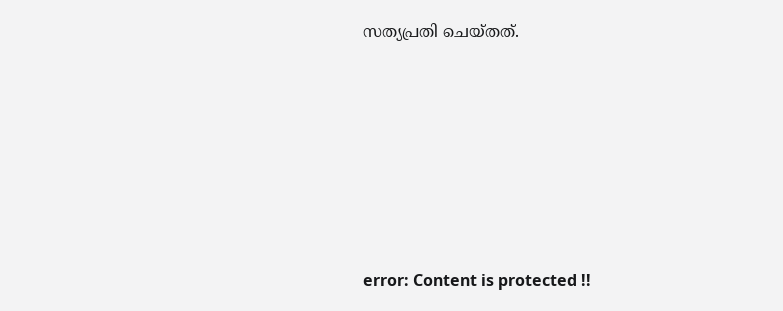സത്യപ്രതി ചെയ്തത്.







error: Content is protected !!